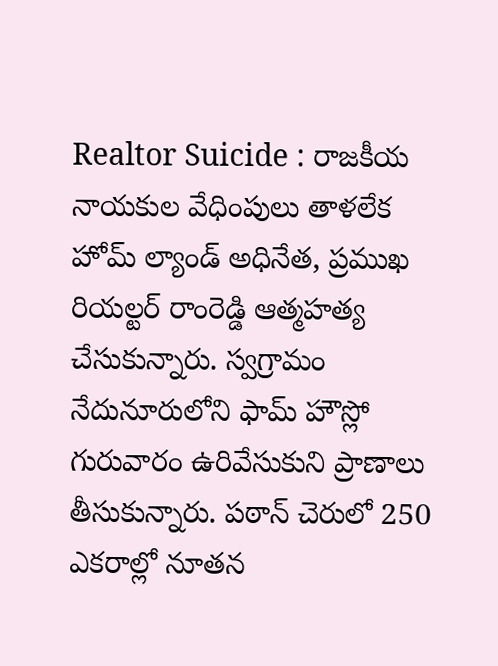Realtor Suicide : రాజకీయ నాయకుల వేధింపులు తాళలేక హోమ్ ల్యాండ్ అధినేత, ప్రముఖ రియల్టర్ రాంరెడ్డి ఆత్మహత్య చేసుకున్నారు. స్వగ్రామం నేదునూరులోని ఫామ్ హౌస్లో గురువారం ఉరివేసుకుని ప్రాణాలు తీసుకున్నారు. పఠాన్ చెరులో 250 ఎకరాల్లో నూతన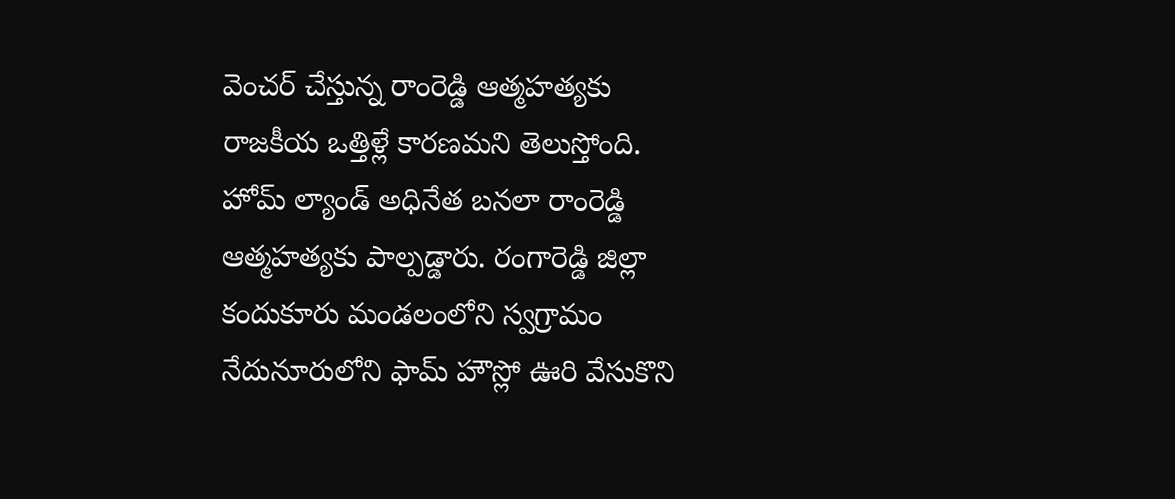వెంచర్ చేస్తున్న రాంరెడ్డి ఆత్మహత్యకు రాజకీయ ఒత్తిళ్లే కారణమని తెలుస్తోంది.
హోమ్ ల్యాండ్ అధినేత బనలా రాంరెడ్డి ఆత్మహత్యకు పాల్పడ్డారు. రంగారెడ్డి జిల్లా కందుకూరు మండలంలోని స్వగ్రామం నేదునూరులోని ఫామ్ హౌస్లో ఊరి వేసుకొని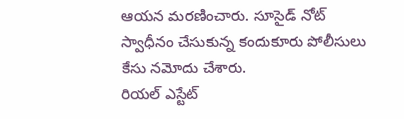ఆయన మరణించారు. సూసైడ్ నోట్ స్వాధీనం చేసుకున్న కందుకూరు పోలీసులు కేసు నమోదు చేశారు.
రియల్ ఎస్టేట్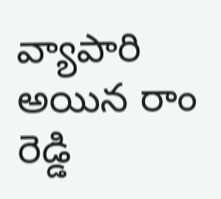వ్యాపారి అయిన రాం రెడ్డి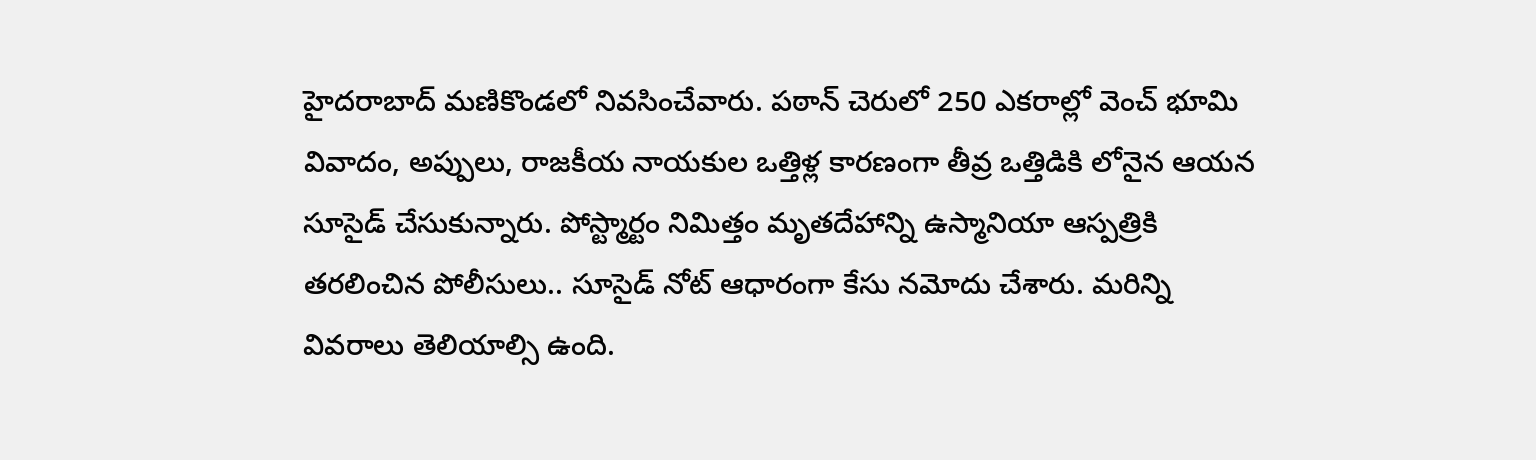హైదరాబాద్ మణికొండలో నివసించేవారు. పఠాన్ చెరులో 250 ఎకరాల్లో వెంచ్ భూమి వివాదం, అప్పులు, రాజకీయ నాయకుల ఒత్తిళ్ల కారణంగా తీవ్ర ఒత్తిడికి లోనైన ఆయన సూసైడ్ చేసుకున్నారు. పోస్ట్మార్టం నిమిత్తం మృతదేహాన్ని ఉస్మానియా ఆస్పత్రికి తరలించిన పోలీసులు.. సూసైడ్ నోట్ ఆధారంగా కేసు నమోదు చేశారు. మరిన్ని వివరాలు తెలియాల్సి ఉంది.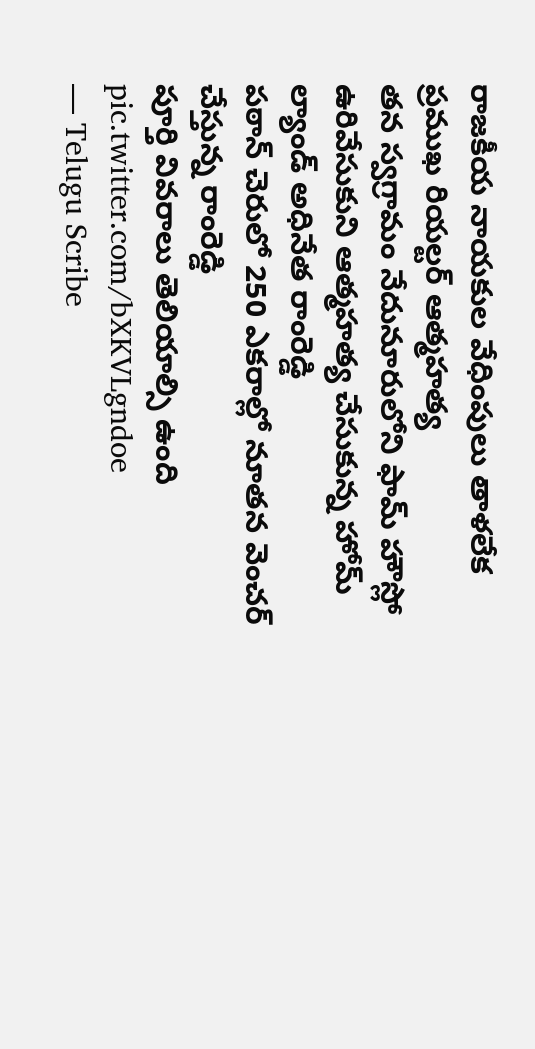రాజకీయ నాయకుల వేధింపులు తాళలేక ప్రముఖ రియల్టర్ ఆత్మహత్య
తన స్వగ్రామం నేదునూరులోని ఫామ్ హౌస్లో ఉరివేసుకుని ఆత్మహత్య చేసుకున్న హోమ్ ల్యాండ్ అధినేత రాంరెడ్డి
పఠాన్ చెరులో 250 ఎకరాల్లో నూతన వెంచర్ చేస్తున్న రాంరెడ్డి
పూర్తి వివరాలు తెలియాల్సి ఉంది pic.twitter.com/bXKVLgndoe
— Telugu Scribe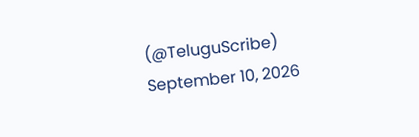(@TeluguScribe) September 10, 2026